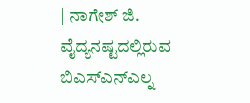| ನಾಗೇಶ್ ಜಿ. ವೈದ್ಯನಷ್ಟದಲ್ಲಿರುವ ಬಿಎಸ್ಎನ್ಎಲ್ನ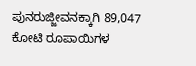ಪುನರುಜ್ಜೀವನಕ್ಕಾಗಿ 89,047 ಕೋಟಿ ರೂಪಾಯಿಗಳ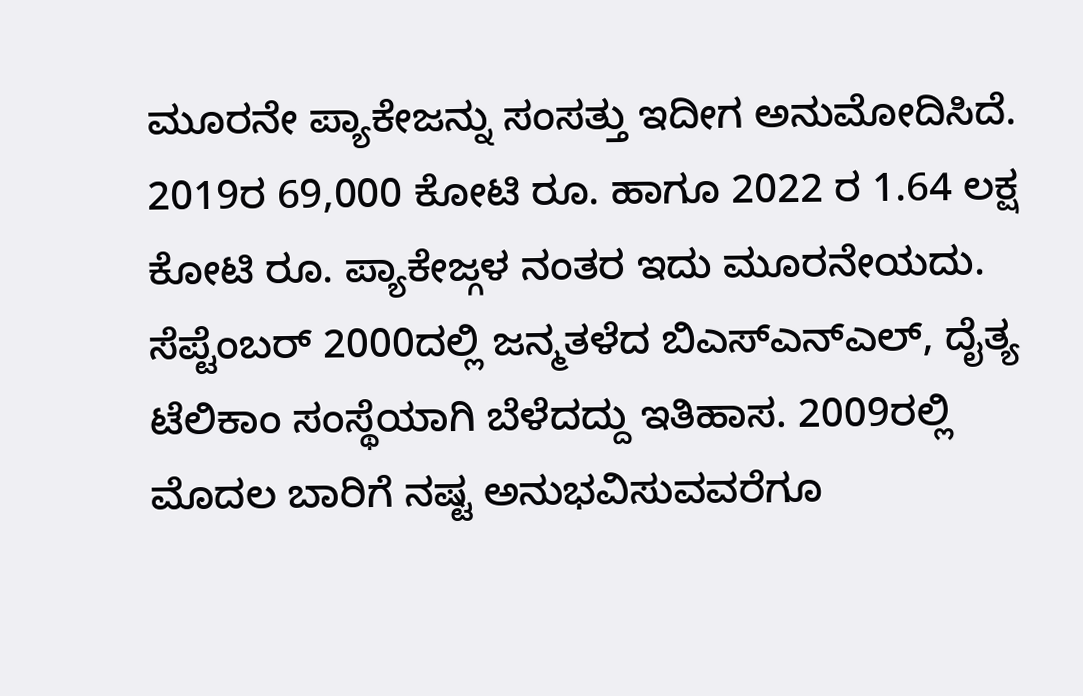ಮೂರನೇ ಪ್ಯಾಕೇಜನ್ನು ಸಂಸತ್ತು ಇದೀಗ ಅನುಮೋದಿಸಿದೆ. 2019ರ 69,000 ಕೋಟಿ ರೂ. ಹಾಗೂ 2022 ರ 1.64 ಲಕ್ಷ ಕೋಟಿ ರೂ. ಪ್ಯಾಕೇಜ್ಗಳ ನಂತರ ಇದು ಮೂರನೇಯದು.
ಸೆಪ್ಟೆಂಬರ್ 2000ದಲ್ಲಿ ಜನ್ಮತಳೆದ ಬಿಎಸ್ಎನ್ಎಲ್, ದೈತ್ಯ ಟೆಲಿಕಾಂ ಸಂಸ್ಥೆಯಾಗಿ ಬೆಳೆದದ್ದು ಇತಿಹಾಸ. 2009ರಲ್ಲಿ ಮೊದಲ ಬಾರಿಗೆ ನಷ್ಟ ಅನುಭವಿಸುವವರೆಗೂ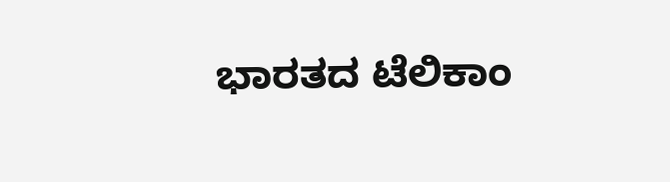ಭಾರತದ ಟೆಲಿಕಾಂ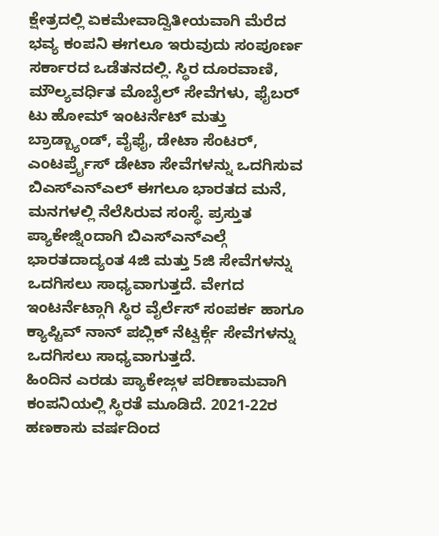ಕ್ಷೇತ್ರದಲ್ಲಿ ಏಕಮೇವಾದ್ವಿತೀಯವಾಗಿ ಮೆರೆದ ಭವ್ಯ ಕಂಪನಿ ಈಗಲೂ ಇರುವುದು ಸಂಪೂರ್ಣ ಸರ್ಕಾರದ ಒಡೆತನದಲ್ಲಿ. ಸ್ಥಿರ ದೂರವಾಣಿ, ಮೌಲ್ಯವರ್ಧಿತ ಮೊಬೈಲ್ ಸೇವೆಗಳು, ಫೈಬರ್ ಟು ಹೋಮ್ ಇಂಟರ್ನೆಟ್ ಮತ್ತು ಬ್ರಾಡ್ಬ್ಯಾಂಡ್, ವೈಫೈ, ಡೇಟಾ ಸೆಂಟರ್, ಎಂಟರ್ಪ್ರೖೆಸ್ ಡೇಟಾ ಸೇವೆಗಳನ್ನು ಒದಗಿಸುವ ಬಿಎಸ್ಎನ್ಎಲ್ ಈಗಲೂ ಭಾರತದ ಮನೆ, ಮನಗಳಲ್ಲಿ ನೆಲೆಸಿರುವ ಸಂಸ್ಥೆ. ಪ್ರಸ್ತುತ ಪ್ಯಾಕೇಜ್ನಿಂದಾಗಿ ಬಿಎಸ್ಎನ್ಎಲ್ಗೆ ಭಾರತದಾದ್ಯಂತ 4ಜಿ ಮತ್ತು 5ಜಿ ಸೇವೆಗಳನ್ನು ಒದಗಿಸಲು ಸಾಧ್ಯವಾಗುತ್ತದೆ. ವೇಗದ ಇಂಟರ್ನೆಟ್ಗಾಗಿ ಸ್ಥಿರ ವೈರ್ಲೆಸ್ ಸಂಪರ್ಕ ಹಾಗೂ ಕ್ಯಾಪ್ಟಿವ್ ನಾನ್ ಪಬ್ಲಿಕ್ ನೆಟ್ವರ್ಕ್ಗೆ ಸೇವೆಗಳನ್ನು ಒದಗಿಸಲು ಸಾಧ್ಯವಾಗುತ್ತದೆ.
ಹಿಂದಿನ ಎರಡು ಪ್ಯಾಕೇಜ್ಗಳ ಪರಿಣಾಮವಾಗಿ ಕಂಪನಿಯಲ್ಲಿ ಸ್ಥಿರತೆ ಮೂಡಿದೆ. 2021-22ರ ಹಣಕಾಸು ವರ್ಷದಿಂದ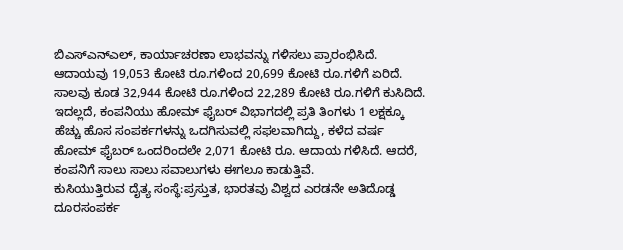ಬಿಎಸ್ಎನ್ಎಲ್, ಕಾರ್ಯಾಚರಣಾ ಲಾಭವನ್ನು ಗಳಿಸಲು ಪ್ರಾರಂಭಿಸಿದೆ. ಆದಾಯವು 19,053 ಕೋಟಿ ರೂ.ಗಳಿಂದ 20,699 ಕೋಟಿ ರೂ.ಗಳಿಗೆ ಏರಿದೆ. ಸಾಲವು ಕೂಡ 32,944 ಕೋಟಿ ರೂ.ಗಳಿಂದ 22,289 ಕೋಟಿ ರೂ.ಗಳಿಗೆ ಕುಸಿದಿದೆ. ಇದಲ್ಲದೆ, ಕಂಪನಿಯು ಹೋಮ್ ಫೈಬರ್ ವಿಭಾಗದಲ್ಲಿ ಪ್ರತಿ ತಿಂಗಳು 1 ಲಕ್ಷಕ್ಕೂ ಹೆಚ್ಚು ಹೊಸ ಸಂಪರ್ಕಗಳನ್ನು ಒದಗಿಸುವಲ್ಲಿ ಸಫಲವಾಗಿದ್ದು, ಕಳೆದ ವರ್ಷ ಹೋಮ್ ಫೈಬರ್ ಒಂದರಿಂದಲೇ 2,071 ಕೋಟಿ ರೂ. ಆದಾಯ ಗಳಿಸಿದೆ. ಆದರೆ, ಕಂಪನಿಗೆ ಸಾಲು ಸಾಲು ಸವಾಲುಗಳು ಈಗಲೂ ಕಾಡುತ್ತಿವೆ.
ಕುಸಿಯುತ್ತಿರುವ ದೈತ್ಯ ಸಂಸ್ಥೆ:ಪ್ರಸ್ತುತ, ಭಾರತವು ವಿಶ್ವದ ಎರಡನೇ ಅತಿದೊಡ್ಡ ದೂರಸಂಪರ್ಕ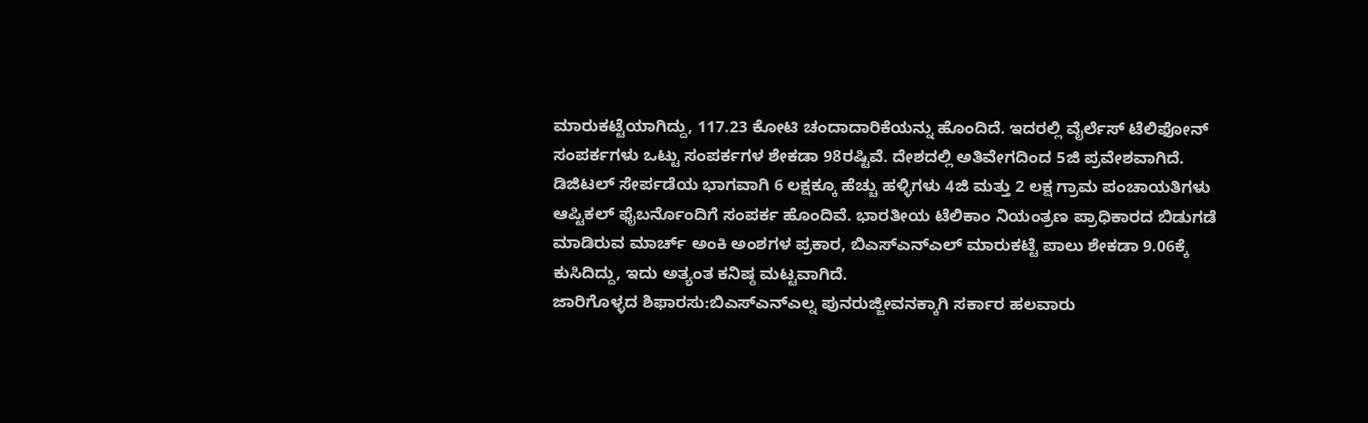ಮಾರುಕಟ್ಟೆಯಾಗಿದ್ದು, 117.23 ಕೋಟಿ ಚಂದಾದಾರಿಕೆಯನ್ನು ಹೊಂದಿದೆ. ಇದರಲ್ಲಿ ವೈರ್ಲೆಸ್ ಟೆಲಿಫೋನ್ ಸಂಪರ್ಕಗಳು ಒಟ್ಟು ಸಂಪರ್ಕಗಳ ಶೇಕಡಾ 98ರಷ್ಟಿವೆ. ದೇಶದಲ್ಲಿ ಅತಿವೇಗದಿಂದ 5ಜಿ ಪ್ರವೇಶವಾಗಿದೆ. ಡಿಜಿಟಲ್ ಸೇರ್ಪಡೆಯ ಭಾಗವಾಗಿ 6 ಲಕ್ಷಕ್ಕೂ ಹೆಚ್ಚು ಹಳ್ಳಿಗಳು 4ಜಿ ಮತ್ತು 2 ಲಕ್ಷ ಗ್ರಾಮ ಪಂಚಾಯತಿಗಳು ಆಪ್ಟಿಕಲ್ ಫೈಬರ್ನೊಂದಿಗೆ ಸಂಪರ್ಕ ಹೊಂದಿವೆ. ಭಾರತೀಯ ಟೆಲಿಕಾಂ ನಿಯಂತ್ರಣ ಪ್ರಾಧಿಕಾರದ ಬಿಡುಗಡೆ ಮಾಡಿರುವ ಮಾರ್ಚ್ ಅಂಕಿ ಅಂಶಗಳ ಪ್ರಕಾರ, ಬಿಎಸ್ಎನ್ಎಲ್ ಮಾರುಕಟ್ಟೆ ಪಾಲು ಶೇಕಡಾ 9.06ಕ್ಕೆ ಕುಸಿದಿದ್ದು, ಇದು ಅತ್ಯಂತ ಕನಿಷ್ಠ ಮಟ್ಟವಾಗಿದೆ.
ಜಾರಿಗೊಳ್ಳದ ಶಿಫಾರಸು:ಬಿಎಸ್ಎನ್ಎಲ್ನ ಪುನರುಜ್ಜೀವನಕ್ಕಾಗಿ ಸರ್ಕಾರ ಹಲವಾರು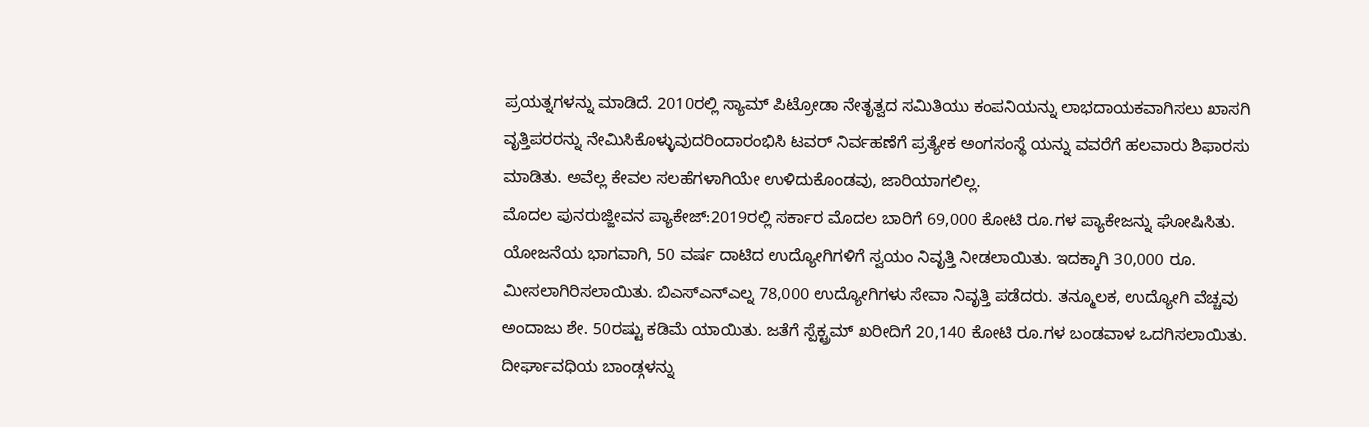ಪ್ರಯತ್ನಗಳನ್ನು ಮಾಡಿದೆ. 2010ರಲ್ಲಿ ಸ್ಯಾಮ್ ಪಿಟ್ರೋಡಾ ನೇತೃತ್ವದ ಸಮಿತಿಯು ಕಂಪನಿಯನ್ನು ಲಾಭದಾಯಕವಾಗಿಸಲು ಖಾಸಗಿ ವೃತ್ತಿಪರರನ್ನು ನೇಮಿಸಿಕೊಳ್ಳುವುದರಿಂದಾರಂಭಿಸಿ ಟವರ್ ನಿರ್ವಹಣೆಗೆ ಪ್ರತ್ಯೇಕ ಅಂಗಸಂಸ್ಥೆ ಯನ್ನು ವವರೆಗೆ ಹಲವಾರು ಶಿಫಾರಸು ಮಾಡಿತು. ಅವೆಲ್ಲ ಕೇವಲ ಸಲಹೆಗಳಾಗಿಯೇ ಉಳಿದುಕೊಂಡವು, ಜಾರಿಯಾಗಲಿಲ್ಲ.
ಮೊದಲ ಪುನರುಜ್ಜೀವನ ಪ್ಯಾಕೇಜ್:2019ರಲ್ಲಿ ಸರ್ಕಾರ ಮೊದಲ ಬಾರಿಗೆ 69,000 ಕೋಟಿ ರೂ.ಗಳ ಪ್ಯಾಕೇಜನ್ನು ಘೋಷಿಸಿತು. ಯೋಜನೆಯ ಭಾಗವಾಗಿ, 50 ವರ್ಷ ದಾಟಿದ ಉದ್ಯೋಗಿಗಳಿಗೆ ಸ್ವಯಂ ನಿವೃತ್ತಿ ನೀಡಲಾಯಿತು. ಇದಕ್ಕಾಗಿ 30,000 ರೂ. ಮೀಸಲಾಗಿರಿಸಲಾಯಿತು. ಬಿಎಸ್ಎನ್ಎಲ್ನ 78,000 ಉದ್ಯೋಗಿಗಳು ಸೇವಾ ನಿವೃತ್ತಿ ಪಡೆದರು. ತನ್ಮೂಲಕ, ಉದ್ಯೋಗಿ ವೆಚ್ಚವು ಅಂದಾಜು ಶೇ. 50ರಷ್ಟು ಕಡಿಮೆ ಯಾಯಿತು. ಜತೆಗೆ ಸ್ಪೆಕ್ಟ್ರಮ್ ಖರೀದಿಗೆ 20,140 ಕೋಟಿ ರೂ.ಗಳ ಬಂಡವಾಳ ಒದಗಿಸಲಾಯಿತು. ದೀರ್ಘಾವಧಿಯ ಬಾಂಡ್ಗಳನ್ನು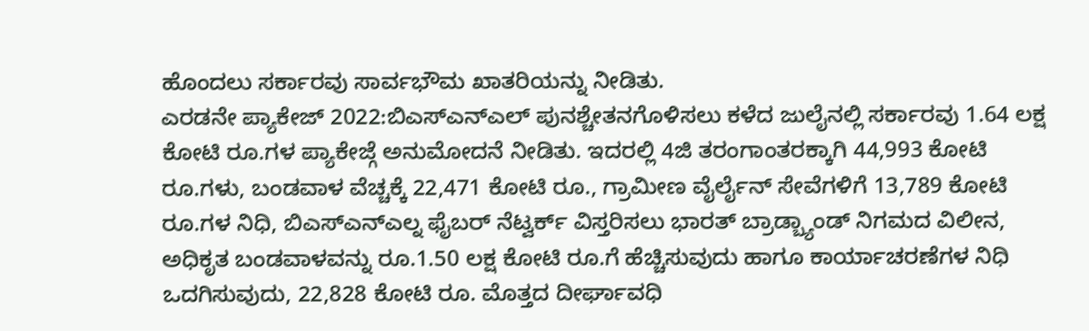ಹೊಂದಲು ಸರ್ಕಾರವು ಸಾರ್ವಭೌಮ ಖಾತರಿಯನ್ನು ನೀಡಿತು.
ಎರಡನೇ ಪ್ಯಾಕೇಜ್ 2022:ಬಿಎಸ್ಎನ್ಎಲ್ ಪುನಶ್ಚೇತನಗೊಳಿಸಲು ಕಳೆದ ಜುಲೈನಲ್ಲಿ ಸರ್ಕಾರವು 1.64 ಲಕ್ಷ ಕೋಟಿ ರೂ.ಗಳ ಪ್ಯಾಕೇಜ್ಗೆ ಅನುಮೋದನೆ ನೀಡಿತು. ಇದರಲ್ಲಿ 4ಜಿ ತರಂಗಾಂತರಕ್ಕಾಗಿ 44,993 ಕೋಟಿ ರೂ.ಗಳು, ಬಂಡವಾಳ ವೆಚ್ಚಕ್ಕೆ 22,471 ಕೋಟಿ ರೂ., ಗ್ರಾಮೀಣ ವೈರ್ಲೈನ್ ಸೇವೆಗಳಿಗೆ 13,789 ಕೋಟಿ ರೂ.ಗಳ ನಿಧಿ, ಬಿಎಸ್ಎನ್ಎಲ್ನ ಫೈಬರ್ ನೆಟ್ವರ್ಕ್ ವಿಸ್ತರಿಸಲು ಭಾರತ್ ಬ್ರಾಡ್ಬ್ಯಾಂಡ್ ನಿಗಮದ ವಿಲೀನ, ಅಧಿಕೃತ ಬಂಡವಾಳವನ್ನು ರೂ.1.50 ಲಕ್ಷ ಕೋಟಿ ರೂ.ಗೆ ಹೆಚ್ಚಿಸುವುದು ಹಾಗೂ ಕಾರ್ಯಾಚರಣೆಗಳ ನಿಧಿ ಒದಗಿಸುವುದು, 22,828 ಕೋಟಿ ರೂ. ಮೊತ್ತದ ದೀರ್ಘಾವಧಿ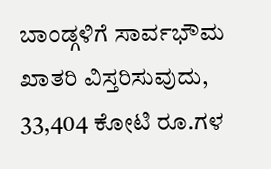ಬಾಂಡ್ಗಳಿಗೆ ಸಾರ್ವಭೌಮ ಖಾತರಿ ವಿಸ್ತರಿಸುವುದು, 33,404 ಕೋಟಿ ರೂ.ಗಳ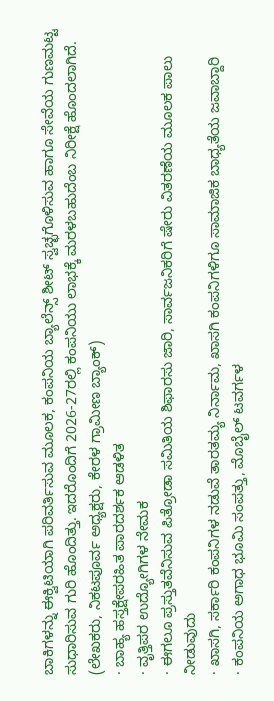ಬಾಕಿಗಳನ್ನು ಈಕ್ವಿಟಿಯಾಗಿ ಪರಿವರ್ತಿಸುವ ಮೂಲಕ, ಕಂಪನಿಯ ಬ್ಯಾಲೆನ್ಸ್ ಶೀಟ್ ಸ್ವಚ್ಛಗೊಳಿಸುವ ಹಾಗೂ ಸೇವೆಯ ಗುಣಮಟ್ಟ ಸುಧಾರಿಸುವ ಗುರಿ ಹೊಂದಿತ್ತು. ಇದರೊಂದಿಗೆ 2026-27ರಲ್ಲಿ ಕಂಪನಿಯು ಲಾಭಕ್ಕೆ ಮರಳಬಹುದೆಂಬ ನಿರೀಕ್ಷೆ ಹೊಂದಲಾಗಿದೆ.
(ಲೇಖಕರು, ನಿಕಟಪೂರ್ವ ಅಧ್ಯಕ್ಷರು, ಕೇರಳ ಗ್ರಾಮೀಣ ಬ್ಯಾಂಕ್)
· ಬಾಹ್ಯ ಹಸ್ತಕ್ಷೇಪರಹಿತ ಪಾರದರ್ಶಕ ಆಡಳಿತ
· ವೃತ್ತಿಪರ ಉದ್ಯೋಗಿಗಳ ನೇಮಕ
· ಈಗಲೂ ಪ್ರಸ್ತುತವೆನಿಸುವ ಪಿತ್ರೋಡಾ ಸಮಿತಿಯ ಶಿಫಾರಸು ಜಾರಿ, ಸಾರ್ವಜನಿಕರಿಗೆ ಷೇರು ವಿತರಣೆಯ ಮೂಲಕ ಪಾಲು ನೀಡುವುದು
· ಖಾಸಗಿ, ಸರ್ಕಾರಿ ಕಂಪನಿಗಳ ನಡುವೆ ತಾರತಮ್ಯ ನಿರ್ನಾಮ, ಖಾಸಗಿ ಕಂಪನಿಗಳಿಗೂ ಸಾಮಾಜಿಕ ಬಾಧ್ಯತೆಯ ಜವಾಬ್ದಾರಿ
· ಕಂಪನಿಯ ಅಗಾಧ ಭೂಮಿ ಸಂಪತ್ತು, ಮೊಬೈಲ್ ಟವರ್ಗಳ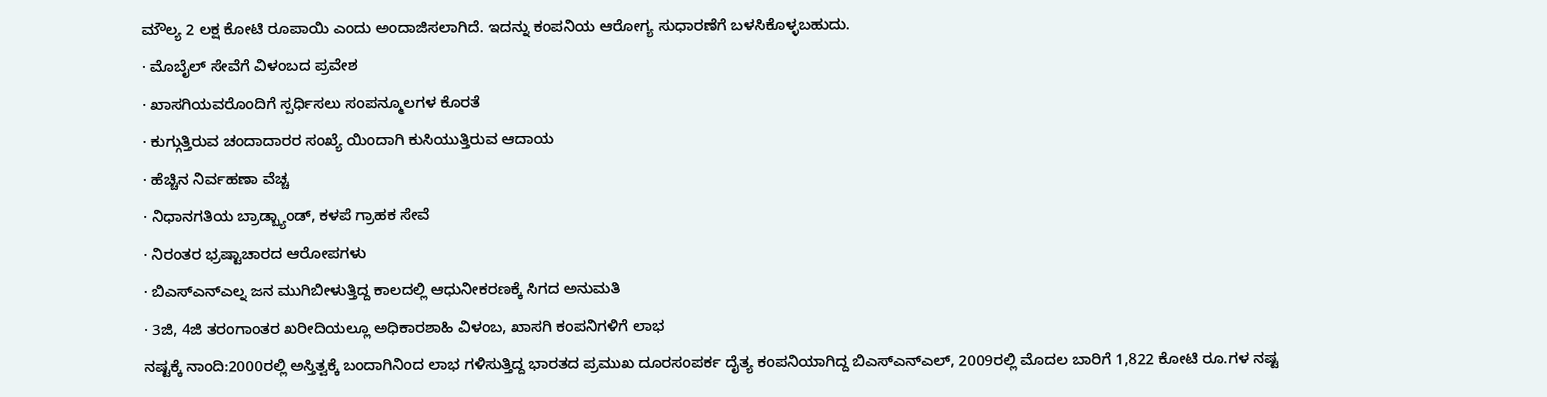ಮೌಲ್ಯ 2 ಲಕ್ಷ ಕೋಟಿ ರೂಪಾಯಿ ಎಂದು ಅಂದಾಜಿಸಲಾಗಿದೆ. ಇದನ್ನು ಕಂಪನಿಯ ಆರೋಗ್ಯ ಸುಧಾರಣೆಗೆ ಬಳಸಿಕೊಳ್ಳಬಹುದು.
· ಮೊಬೈಲ್ ಸೇವೆಗೆ ವಿಳಂಬದ ಪ್ರವೇಶ
· ಖಾಸಗಿಯವರೊಂದಿಗೆ ಸ್ಪರ್ಧಿಸಲು ಸಂಪನ್ಮೂಲಗಳ ಕೊರತೆ
· ಕುಗ್ಗುತ್ತಿರುವ ಚಂದಾದಾರರ ಸಂಖ್ಯೆ ಯಿಂದಾಗಿ ಕುಸಿಯುತ್ತಿರುವ ಆದಾಯ
· ಹೆಚ್ಚಿನ ನಿರ್ವಹಣಾ ವೆಚ್ಚ
· ನಿಧಾನಗತಿಯ ಬ್ರಾಡ್ಬ್ಯಾಂಡ್, ಕಳಪೆ ಗ್ರಾಹಕ ಸೇವೆ
· ನಿರಂತರ ಭ್ರಷ್ಟಾಚಾರದ ಆರೋಪಗಳು
· ಬಿಎಸ್ಎನ್ಎಲ್ನ ಜನ ಮುಗಿಬೀಳುತ್ತಿದ್ದ ಕಾಲದಲ್ಲಿ ಆಧುನೀಕರಣಕ್ಕೆ ಸಿಗದ ಅನುಮತಿ
· 3ಜಿ, 4ಜಿ ತರಂಗಾಂತರ ಖರೀದಿಯಲ್ಲೂ ಅಧಿಕಾರಶಾಹಿ ವಿಳಂಬ, ಖಾಸಗಿ ಕಂಪನಿಗಳಿಗೆ ಲಾಭ
ನಷ್ಟಕ್ಕೆ ನಾಂದಿ:2000ರಲ್ಲಿ ಅಸ್ತಿತ್ವಕ್ಕೆ ಬಂದಾಗಿನಿಂದ ಲಾಭ ಗಳಿಸುತ್ತಿದ್ದ ಭಾರತದ ಪ್ರಮುಖ ದೂರಸಂಪರ್ಕ ದೈತ್ಯ ಕಂಪನಿಯಾಗಿದ್ದ ಬಿಎಸ್ಎನ್ಎಲ್, 2009ರಲ್ಲಿ ಮೊದಲ ಬಾರಿಗೆ 1,822 ಕೋಟಿ ರೂ.ಗಳ ನಷ್ಟ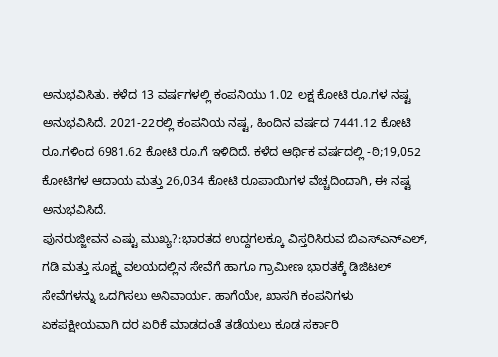ಅನುಭವಿಸಿತು. ಕಳೆದ 13 ವರ್ಷಗಳಲ್ಲಿ ಕಂಪನಿಯು 1.02 ಲಕ್ಷ ಕೋಟಿ ರೂ.ಗಳ ನಷ್ಟ ಅನುಭವಿಸಿದೆ. 2021-22ರಲ್ಲಿ ಕಂಪನಿಯ ನಷ್ಟ, ಹಿಂದಿನ ವರ್ಷದ 7441.12 ಕೋಟಿ ರೂ.ಗಳಿಂದ 6981.62 ಕೋಟಿ ರೂ.ಗೆ ಇಳಿದಿದೆ. ಕಳೆದ ಆರ್ಥಿಕ ವರ್ಷದಲ್ಲಿ -ಠಿ;19,052 ಕೋಟಿಗಳ ಆದಾಯ ಮತ್ತು 26,034 ಕೋಟಿ ರೂಪಾಯಿಗಳ ವೆಚ್ಚದಿಂದಾಗಿ, ಈ ನಷ್ಟ ಅನುಭವಿಸಿದೆ.
ಪುನರುಜ್ಜೀವನ ಎಷ್ಟು ಮುಖ್ಯ?:ಭಾರತದ ಉದ್ದಗಲಕ್ಕೂ ವಿಸ್ತರಿಸಿರುವ ಬಿಎಸ್ಎನ್ಎಲ್, ಗಡಿ ಮತ್ತು ಸೂಕ್ಷ್ಮ ವಲಯದಲ್ಲಿನ ಸೇವೆಗೆ ಹಾಗೂ ಗ್ರಾಮೀಣ ಭಾರತಕ್ಕೆ ಡಿಜಿಟಲ್ ಸೇವೆಗಳನ್ನು ಒದಗಿಸಲು ಅನಿವಾರ್ಯ. ಹಾಗೆಯೇ, ಖಾಸಗಿ ಕಂಪನಿಗಳು ಏಕಪಕ್ಷೀಯವಾಗಿ ದರ ಏರಿಕೆ ಮಾಡದಂತೆ ತಡೆಯಲು ಕೂಡ ಸರ್ಕಾರಿ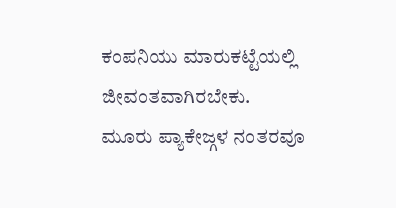ಕಂಪನಿಯು ಮಾರುಕಟ್ಟೆಯಲ್ಲಿ ಜೀವಂತವಾಗಿರಬೇಕು.
ಮೂರು ಪ್ಯಾಕೇಜ್ಗಳ ನಂತರವೂ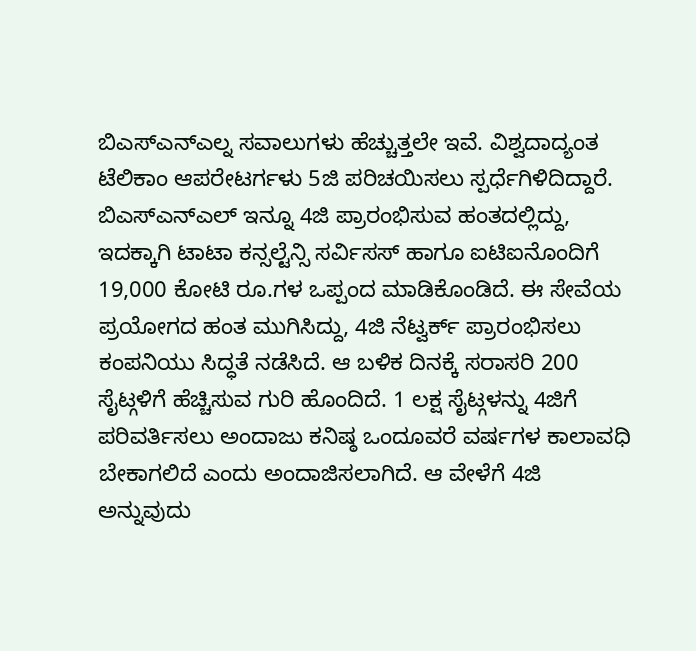ಬಿಎಸ್ಎನ್ಎಲ್ನ ಸವಾಲುಗಳು ಹೆಚ್ಚುತ್ತಲೇ ಇವೆ. ವಿಶ್ವದಾದ್ಯಂತ ಟೆಲಿಕಾಂ ಆಪರೇಟರ್ಗಳು 5ಜಿ ಪರಿಚಯಿಸಲು ಸ್ಪರ್ಧೆಗಿಳಿದಿದ್ದಾರೆ. ಬಿಎಸ್ಎನ್ಎಲ್ ಇನ್ನೂ 4ಜಿ ಪ್ರಾರಂಭಿಸುವ ಹಂತದಲ್ಲಿದ್ದು, ಇದಕ್ಕಾಗಿ ಟಾಟಾ ಕನ್ಸಲ್ಟೆನ್ಸಿ ಸರ್ವಿಸಸ್ ಹಾಗೂ ಐಟಿಐನೊಂದಿಗೆ 19,000 ಕೋಟಿ ರೂ.ಗಳ ಒಪ್ಪಂದ ಮಾಡಿಕೊಂಡಿದೆ. ಈ ಸೇವೆಯ ಪ್ರಯೋಗದ ಹಂತ ಮುಗಿಸಿದ್ದು, 4ಜಿ ನೆಟ್ವರ್ಕ್ ಪ್ರಾರಂಭಿಸಲು ಕಂಪನಿಯು ಸಿದ್ಧತೆ ನಡೆಸಿದೆ. ಆ ಬಳಿಕ ದಿನಕ್ಕೆ ಸರಾಸರಿ 200 ಸೈಟ್ಗಳಿಗೆ ಹೆಚ್ಚಿಸುವ ಗುರಿ ಹೊಂದಿದೆ. 1 ಲಕ್ಷ ಸೈಟ್ಗಳನ್ನು 4ಜಿಗೆ ಪರಿವರ್ತಿಸಲು ಅಂದಾಜು ಕನಿಷ್ಠ ಒಂದೂವರೆ ವರ್ಷಗಳ ಕಾಲಾವಧಿ ಬೇಕಾಗಲಿದೆ ಎಂದು ಅಂದಾಜಿಸಲಾಗಿದೆ. ಆ ವೇಳೆಗೆ 4ಜಿ ಅನ್ನುವುದು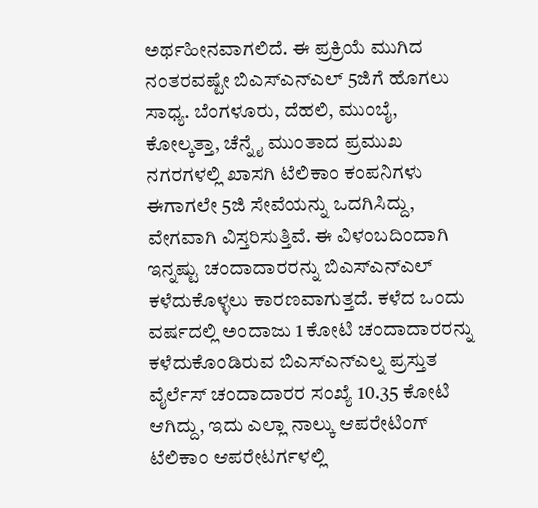ಅರ್ಥಹೀನವಾಗಲಿದೆ. ಈ ಪ್ರಕ್ರಿಯೆ ಮುಗಿದ ನಂತರವಷ್ಟೇ ಬಿಎಸ್ಎನ್ಎಲ್ 5ಜಿಗೆ ಹೊಗಲು ಸಾಧ್ಯ. ಬೆಂಗಳೂರು, ದೆಹಲಿ, ಮುಂಬೈ, ಕೋಲ್ಕತ್ತಾ, ಚೆನ್ನೈ ಮುಂತಾದ ಪ್ರಮುಖ ನಗರಗಳಲ್ಲಿ ಖಾಸಗಿ ಟೆಲಿಕಾಂ ಕಂಪನಿಗಳು ಈಗಾಗಲೇ 5ಜಿ ಸೇವೆಯನ್ನು ಒದಗಿಸಿದ್ದು, ವೇಗವಾಗಿ ವಿಸ್ತರಿಸುತ್ತಿವೆ. ಈ ವಿಳಂಬದಿಂದಾಗಿ ಇನ್ನಷ್ಟು ಚಂದಾದಾರರನ್ನು ಬಿಎಸ್ಎನ್ಎಲ್ ಕಳೆದುಕೊಳ್ಳಲು ಕಾರಣವಾಗುತ್ತದೆ. ಕಳೆದ ಒಂದು ವರ್ಷದಲ್ಲಿ ಅಂದಾಜು 1 ಕೋಟಿ ಚಂದಾದಾರರನ್ನು ಕಳೆದುಕೊಂಡಿರುವ ಬಿಎಸ್ಎನ್ಎಲ್ನ ಪ್ರಸ್ತುತ ವೈರ್ಲೆಸ್ ಚಂದಾದಾರರ ಸಂಖ್ಯೆ 10.35 ಕೋಟಿ ಆಗಿದ್ದು, ಇದು ಎಲ್ಲಾ ನಾಲ್ಕು ಆಪರೇಟಿಂಗ್ ಟೆಲಿಕಾಂ ಆಪರೇಟರ್ಗಳಲ್ಲಿ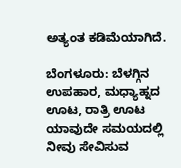ಅತ್ಯಂತ ಕಡಿಮೆಯಾಗಿದೆ.

ಬೆಂಗಳೂರು: ಬೆಳಗ್ಗಿನ ಉಪಹಾರ, ಮಧ್ಯಾಹ್ನದ ಊಟ, ರಾತ್ರಿ ಊಟ ಯಾವುದೇ ಸಮಯದಲ್ಲಿ ನೀವು ಸೇವಿಸುವ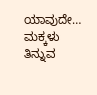ಯಾವುದೇ…
ಮಕ್ಕಳು ತಿನ್ನುವ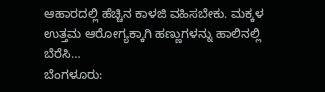ಆಹಾರದಲ್ಲಿ ಹೆಚ್ಚಿನ ಕಾಳಜಿ ವಹಿಸಬೇಕು. ಮಕ್ಕಳ ಉತ್ತಮ ಆರೋಗ್ಯಕ್ಕಾಗಿ ಹಣ್ಣುಗಳನ್ನು ಹಾಲಿನಲ್ಲಿ ಬೆರೆಸಿ…
ಬೆಂಗಳೂರು: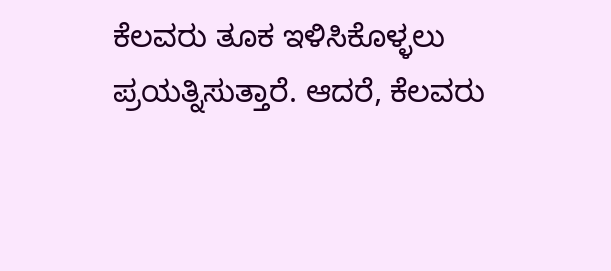ಕೆಲವರು ತೂಕ ಇಳಿಸಿಕೊಳ್ಳಲು ಪ್ರಯತ್ನಿಸುತ್ತಾರೆ. ಆದರೆ, ಕೆಲವರು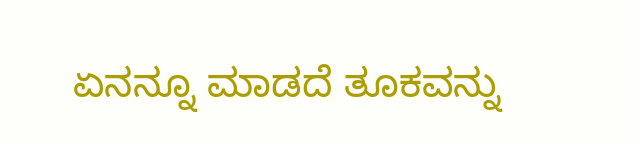ಏನನ್ನೂ ಮಾಡದೆ ತೂಕವನ್ನು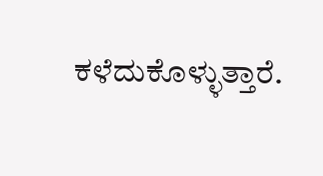ಕಳೆದುಕೊಳ್ಳುತ್ತಾರೆ.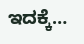ಇದಕ್ಕೆ…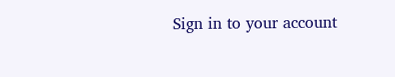Sign in to your account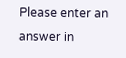Please enter an answer in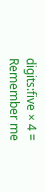digits:five × 4 =
Remember me